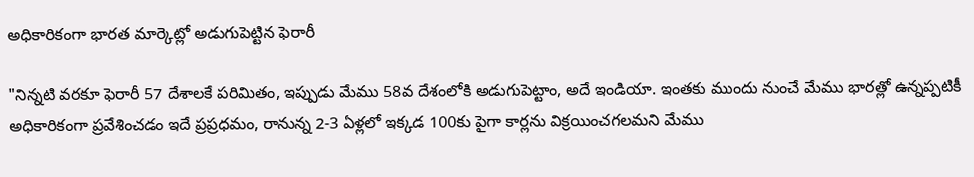అధికారికంగా భారత మార్కెట్లో అడుగుపెట్టిన ఫెరారీ

"నిన్నటి వరకూ ఫెరారీ 57 దేశాలకే పరిమితం, ఇప్పుడు మేము 58వ దేశంలోకి అడుగుపెట్టాం, అదే ఇండియా. ఇంతకు ముందు నుంచే మేము భారత్లో ఉన్నప్పటికీ అధికారికంగా ప్రవేశించడం ఇదే ప్రప్రధమం, రానున్న 2-3 ఏళ్లలో ఇక్కడ 100కు పైగా కార్లను విక్రయించగలమని మేము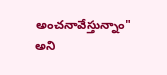అంచనావేస్తున్నాం" అని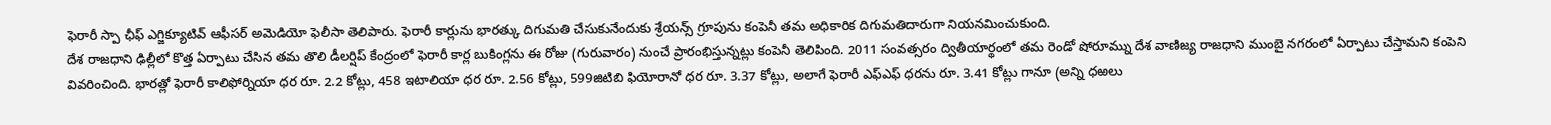ఫెరారీ స్పా ఛీఫ్ ఎగ్జిక్యూటివ్ ఆఫీసర్ అమెడియో ఫెలీసా తెలిపారు. ఫెరారీ కార్లును భారత్కు దిగుమతి చేసుకునేందుకు శ్రేయన్స్ గ్రూపును కంపెనీ తమ అధికారిక దిగుమతిదారుగా నియనమించుకుంది.
దేశ రాజధాని ఢిల్లీలో కొత్త ఏర్పాటు చేసిన తమ తొలి డీలర్షిప్ కేంద్రంలో ఫెరారీ కార్ల బుకింగ్లను ఈ రోజు (గురువారం) నుంచే ప్రారంభిస్తున్నట్లు కంపెనీ తెలిపింది. 2011 సంవత్సరం ద్వితీయార్థంలో తమ రెండో షోరూమ్ను దేశ వాణిజ్య రాజధాని ముంబై నగరంలో ఏర్పాటు చేస్తామని కంపెని వివరించింది. భారత్లో ఫెరారీ కాలిఫోర్నియా ధర రూ. 2.2 కోట్లు, 458 ఇటాలియా ధర రూ. 2.56 కోట్లు, 599జిటిబి ఫియోరానో ధర రూ. 3.37 కోట్లు, అలాగే ఫెరారీ ఎఫ్ఎఫ్ ధరను రూ. 3.41 కోట్లు గానూ (అన్ని ధఱలు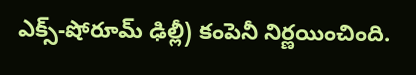ఎక్స్-షోరూమ్ ఢిల్లీ) కంపెనీ నిర్ణయించింది.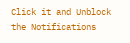Click it and Unblock the Notifications